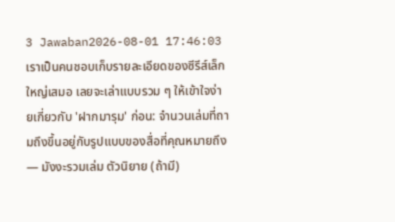3 Jawaban2026-08-01 17:46:03
เราเป็นคนชอบเก็บรายละเอียดของซีรีส์เล็กใหญ่เสมอ เลยจะเล่าแบบรวม ๆ ให้เข้าใจง่ายเกี่ยวกับ 'ฝากมารุม' ก่อน: จำนวนเล่มที่ถามถึงขึ้นอยู่กับรูปแบบของสื่อที่คุณหมายถึง — มังงะรวมเล่ม ตัวนิยาย (ถ้ามี)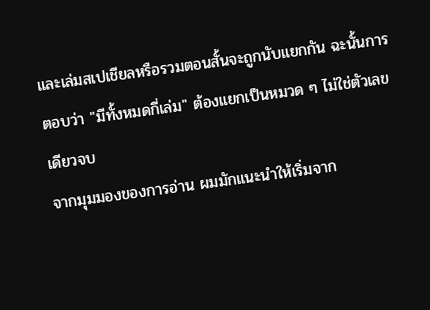และเล่มสเปเชียลหรือรวมตอนสั้นจะถูกนับแยกกัน ฉะนั้นการตอบว่า "มีทั้งหมดกี่เล่ม" ต้องแยกเป็นหมวด ๆ ไม่ใช่ตัวเลขเดียวจบ
จากมุมมองของการอ่าน ผมมักแนะนำให้เริ่มจาก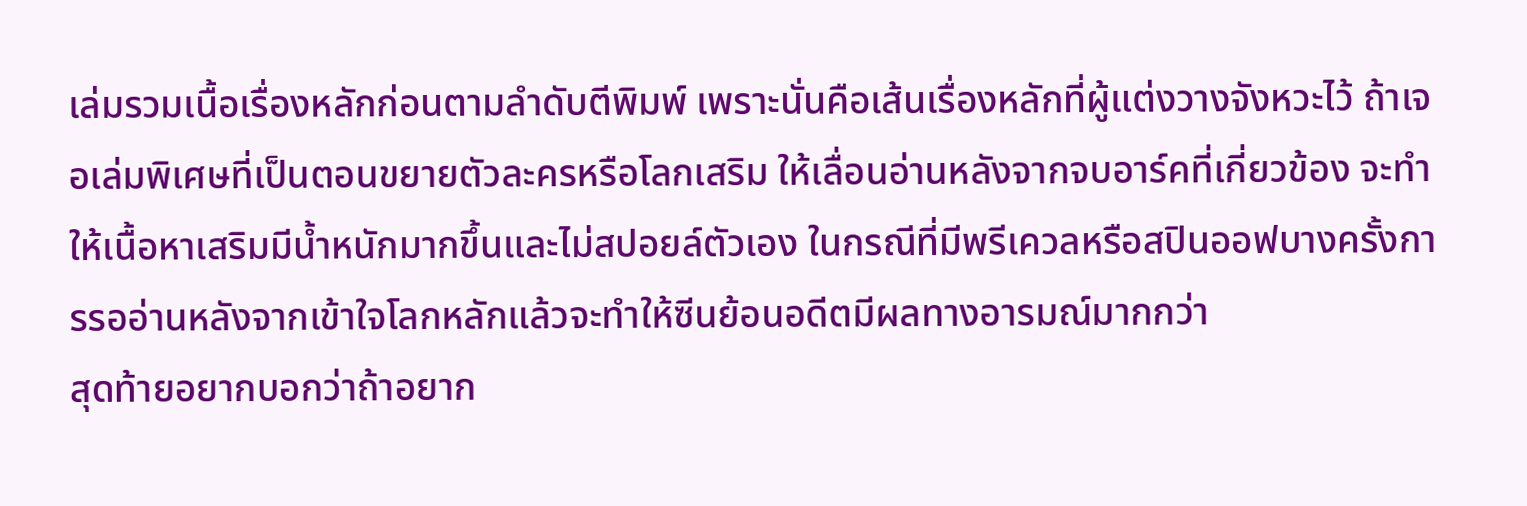เล่มรวมเนื้อเรื่องหลักก่อนตามลำดับตีพิมพ์ เพราะนั่นคือเส้นเรื่องหลักที่ผู้แต่งวางจังหวะไว้ ถ้าเจอเล่มพิเศษที่เป็นตอนขยายตัวละครหรือโลกเสริม ให้เลื่อนอ่านหลังจากจบอาร์คที่เกี่ยวข้อง จะทำให้เนื้อหาเสริมมีน้ำหนักมากขึ้นและไม่สปอยล์ตัวเอง ในกรณีที่มีพรีเควลหรือสปินออฟบางครั้งการรออ่านหลังจากเข้าใจโลกหลักแล้วจะทำให้ซีนย้อนอดีตมีผลทางอารมณ์มากกว่า
สุดท้ายอยากบอกว่าถ้าอยาก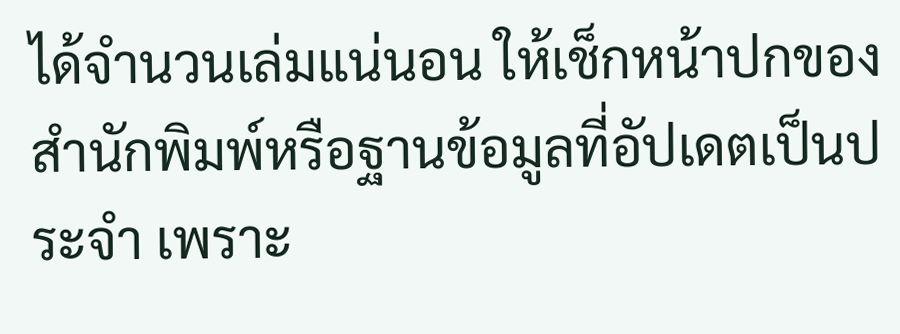ได้จำนวนเล่มแน่นอน ให้เช็กหน้าปกของสำนักพิมพ์หรือฐานข้อมูลที่อัปเดตเป็นประจำ เพราะ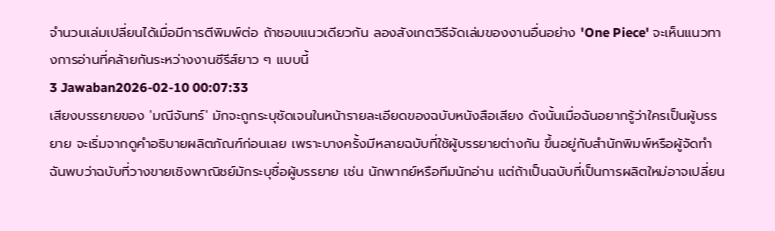จำนวนเล่มเปลี่ยนได้เมื่อมีการตีพิมพ์ต่อ ถ้าชอบแนวเดียวกัน ลองสังเกตวิธีจัดเล่มของงานอื่นอย่าง 'One Piece' จะเห็นแนวทางการอ่านที่คล้ายกันระหว่างงานซีรีส์ยาว ๆ แบบนี้
3 Jawaban2026-02-10 00:07:33
เสียงบรรยายของ 'มณีจันทร์' มักจะถูกระบุชัดเจนในหน้ารายละเอียดของฉบับหนังสือเสียง ดังนั้นเมื่อฉันอยากรู้ว่าใครเป็นผู้บรรยาย จะเริ่มจากดูคำอธิบายผลิตภัณฑ์ก่อนเลย เพราะบางครั้งมีหลายฉบับที่ใช้ผู้บรรยายต่างกัน ขึ้นอยู่กับสำนักพิมพ์หรือผู้จัดทำ
ฉันพบว่าฉบับที่วางขายเชิงพาณิชย์มักระบุชื่อผู้บรรยาย เช่น นักพากย์หรือทีมนักอ่าน แต่ถ้าเป็นฉบับที่เป็นการผลิตใหม่อาจเปลี่ยน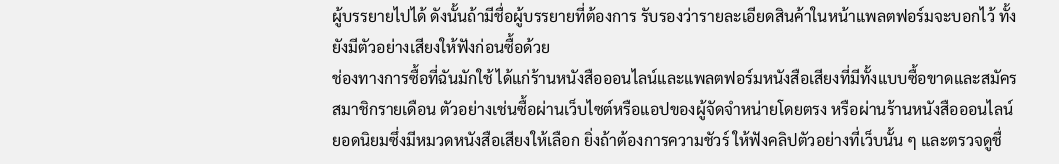ผู้บรรยายไปได้ ดังนั้นถ้ามีชื่อผู้บรรยายที่ต้องการ รับรองว่ารายละเอียดสินค้าในหน้าแพลตฟอร์มจะบอกไว้ ทั้งยังมีตัวอย่างเสียงให้ฟังก่อนซื้อด้วย
ช่องทางการซื้อที่ฉันมักใช้ ได้แก่ร้านหนังสือออนไลน์และแพลตฟอร์มหนังสือเสียงที่มีทั้งแบบซื้อขาดและสมัครสมาชิกรายเดือน ตัวอย่างเช่นซื้อผ่านเว็บไซต์หรือแอปของผู้จัดจำหน่ายโดยตรง หรือผ่านร้านหนังสือออนไลน์ยอดนิยมซึ่งมีหมวดหนังสือเสียงให้เลือก ยิ่งถ้าต้องการความชัวร์ ให้ฟังคลิปตัวอย่างที่เว็บนั้น ๆ และตรวจดูชื่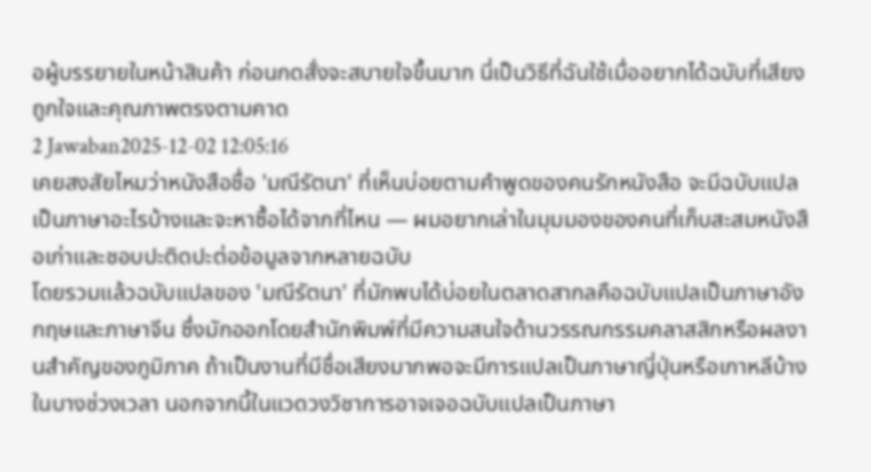อผู้บรรยายในหน้าสินค้า ก่อนกดสั่งจะสบายใจขึ้นมาก นี่เป็นวิธีที่ฉันใช้เมื่ออยากได้ฉบับที่เสียงถูกใจและคุณภาพตรงตามคาด
2 Jawaban2025-12-02 12:05:16
เคยสงสัยไหมว่าหนังสือชื่อ 'มณีรัตนา' ที่เห็นบ่อยตามคำพูดของคนรักหนังสือ จะมีฉบับแปลเป็นภาษาอะไรบ้างและจะหาซื้อได้จากที่ไหน — ผมอยากเล่าในมุมมองของคนที่เก็บสะสมหนังสือเก่าและชอบปะติดปะต่อข้อมูลจากหลายฉบับ
โดยรวมแล้วฉบับแปลของ 'มณีรัตนา' ที่มักพบได้บ่อยในตลาดสากลคือฉบับแปลเป็นภาษาอังกฤษและภาษาจีน ซึ่งมักออกโดยสำนักพิมพ์ที่มีความสนใจด้านวรรณกรรมคลาสสิกหรือผลงานสำคัญของภูมิภาค ถ้าเป็นงานที่มีชื่อเสียงมากพอจะมีการแปลเป็นภาษาญี่ปุ่นหรือเกาหลีบ้างในบางช่วงเวลา นอกจากนี้ในแวดวงวิชาการอาจเจอฉบับแปลเป็นภาษา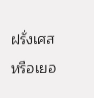ฝรั่งเศสหรือเยอ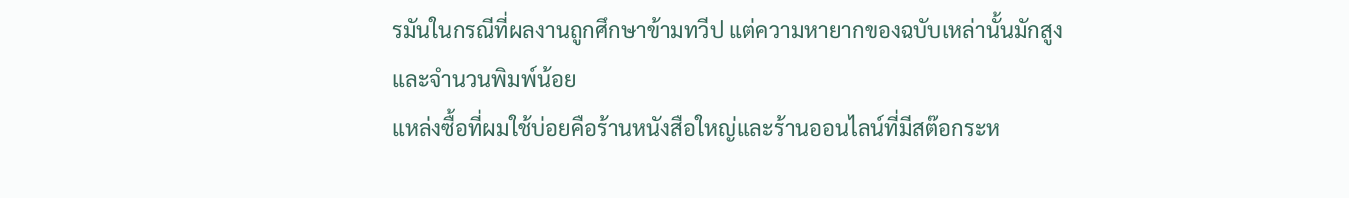รมันในกรณีที่ผลงานถูกศึกษาข้ามทวีป แต่ความหายากของฉบับเหล่านั้นมักสูงและจำนวนพิมพ์น้อย
แหล่งซื้อที่ผมใช้บ่อยคือร้านหนังสือใหญ่และร้านออนไลน์ที่มีสต๊อกระห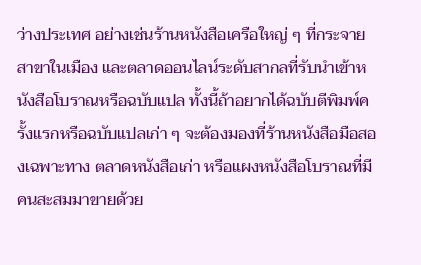ว่างประเทศ อย่างเช่นร้านหนังสือเครือใหญ่ ๆ ที่กระจายสาขาในเมือง และตลาดออนไลน์ระดับสากลที่รับนำเข้าหนังสือโบราณหรือฉบับแปล ทั้งนี้ถ้าอยากได้ฉบับตีพิมพ์ครั้งแรกหรือฉบับแปลเก่า ๆ จะต้องมองที่ร้านหนังสือมือสองเฉพาะทาง ตลาดหนังสือเก่า หรือแผงหนังสือโบราณที่มีคนสะสมมาขายด้วย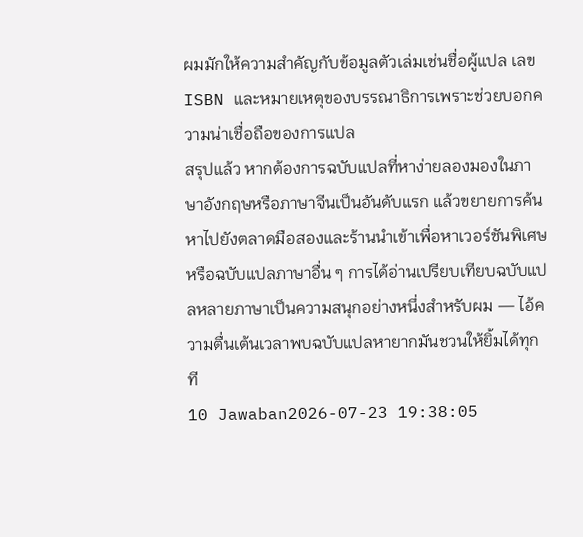ผมมักให้ความสำคัญกับข้อมูลตัวเล่มเช่นชื่อผู้แปล เลข ISBN และหมายเหตุของบรรณาธิการเพราะช่วยบอกความน่าเชื่อถือของการแปล
สรุปแล้ว หากต้องการฉบับแปลที่หาง่ายลองมองในภาษาอังกฤษหรือภาษาจีนเป็นอันดับแรก แล้วขยายการค้นหาไปยังตลาดมือสองและร้านนำเข้าเพื่อหาเวอร์ชันพิเศษหรือฉบับแปลภาษาอื่น ๆ การได้อ่านเปรียบเทียบฉบับแปลหลายภาษาเป็นความสนุกอย่างหนึ่งสำหรับผม — ไอ้ความตื่นเต้นเวลาพบฉบับแปลหายากมันชวนให้ยิ้มได้ทุกที
10 Jawaban2026-07-23 19:38:05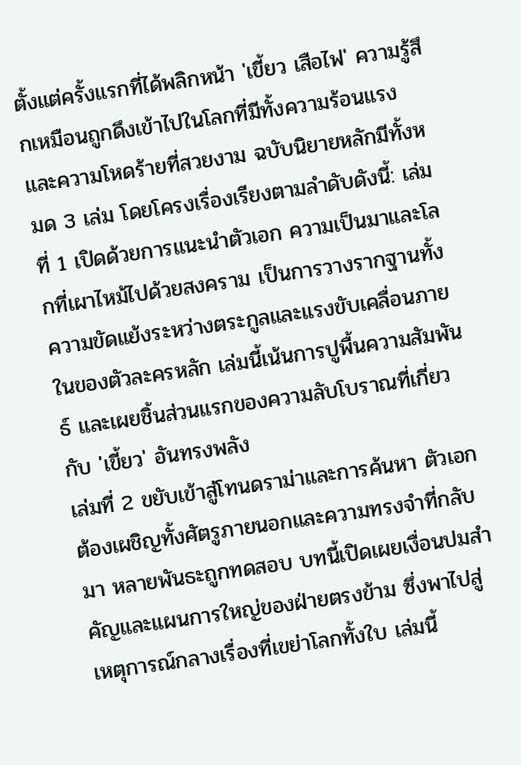ตั้งแต่ครั้งแรกที่ได้พลิกหน้า 'เขี้ยว เสือไฟ' ความรู้สึกเหมือนถูกดึงเข้าไปในโลกที่มีทั้งความร้อนแรงและความโหดร้ายที่สวยงาม ฉบับนิยายหลักมีทั้งหมด 3 เล่ม โดยโครงเรื่องเรียงตามลำดับดังนี้: เล่มที่ 1 เปิดด้วยการแนะนำตัวเอก ความเป็นมาและโลกที่เผาไหม้ไปด้วยสงคราม เป็นการวางรากฐานทั้งความขัดแย้งระหว่างตระกูลและแรงขับเคลื่อนภายในของตัวละครหลัก เล่มนี้เน้นการปูพื้นความสัมพันธ์ และเผยชิ้นส่วนแรกของความลับโบราณที่เกี่ยวกับ 'เขี้ยว' อันทรงพลัง
เล่มที่ 2 ขยับเข้าสู่โทนดราม่าและการค้นหา ตัวเอกต้องเผชิญทั้งศัตรูภายนอกและความทรงจำที่กลับมา หลายพันธะถูกทดสอบ บทนี้เปิดเผยเงื่อนปมสำคัญและแผนการใหญ่ของฝ่ายตรงข้าม ซึ่งพาไปสู่เหตุการณ์กลางเรื่องที่เขย่าโลกทั้งใบ เล่มนี้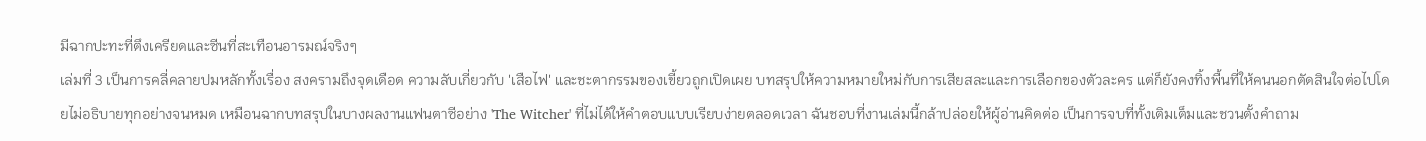มีฉากปะทะที่ตึงเครียดและซีนที่สะเทือนอารมณ์จริงๆ
เล่มที่ 3 เป็นการคลี่คลายปมหลักทั้งเรื่อง สงครามถึงจุดเดือด ความลับเกี่ยวกับ 'เสือไฟ' และชะตากรรมของเขี้ยวถูกเปิดเผย บทสรุปให้ความหมายใหม่กับการเสียสละและการเลือกของตัวละคร แต่ก็ยังคงทิ้งพื้นที่ให้คนนอกตัดสินใจต่อไปโดยไม่อธิบายทุกอย่างจนหมด เหมือนฉากบทสรุปในบางผลงานแฟนตาซีอย่าง 'The Witcher' ที่ไม่ได้ให้คำตอบแบบเรียบง่ายตลอดเวลา ฉันชอบที่งานเล่มนี้กล้าปล่อยให้ผู้อ่านคิดต่อ เป็นการจบที่ทั้งเติมเต็มและชวนตั้งคำถาม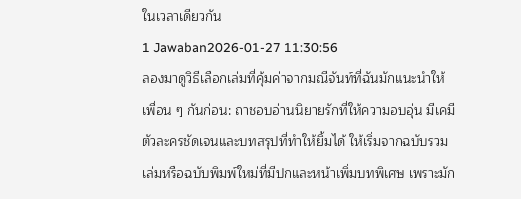ในเวลาเดียวกัน
1 Jawaban2026-01-27 11:30:56
ลองมาดูวิธีเลือกเล่มที่คุ้มค่าจากมณีจันท์ที่ฉันมักแนะนำให้เพื่อน ๆ กันก่อน: ถาชอบอ่านนิยายรักที่ให้ความอบอุ่น มีเคมีตัวละครชัดเจนและบทสรุปที่ทำให้ยิ้มได้ ให้เริ่มจากฉบับรวมเล่มหรือฉบับพิมพ์ใหม่ที่มีปกและหน้าเพิ่มบทพิเศษ เพราะมัก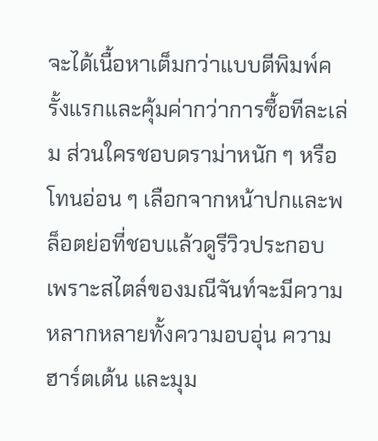จะได้เนื้อหาเต็มกว่าแบบตีพิมพ์ครั้งแรกและคุ้มค่ากว่าการซื้อทีละเล่ม ส่วนใครชอบดราม่าหนัก ๆ หรือโทนอ่อน ๆ เลือกจากหน้าปกและพล็อตย่อที่ชอบแล้วดูรีวิวประกอบ เพราะสไตล์ของมณีจันท์จะมีความหลากหลายทั้งความอบอุ่น ความฮาร์ตเต้น และมุม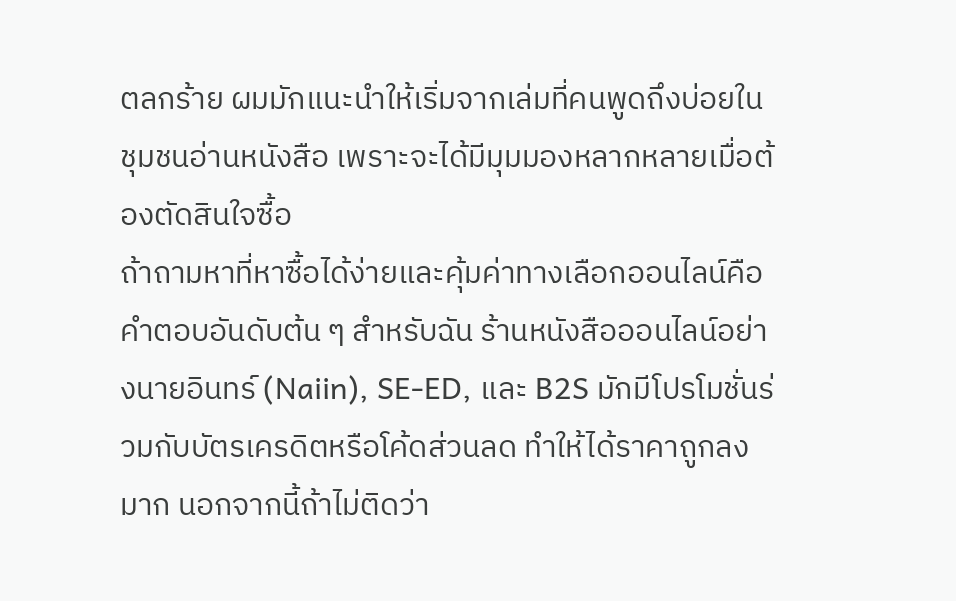ตลกร้าย ผมมักแนะนำให้เริ่มจากเล่มที่คนพูดถึงบ่อยในชุมชนอ่านหนังสือ เพราะจะได้มีมุมมองหลากหลายเมื่อต้องตัดสินใจซื้อ
ถ้าถามหาที่หาซื้อได้ง่ายและคุ้มค่าทางเลือกออนไลน์คือคำตอบอันดับต้น ๆ สำหรับฉัน ร้านหนังสือออนไลน์อย่างนายอินทร์ (Naiin), SE-ED, และ B2S มักมีโปรโมชั่นร่วมกับบัตรเครดิตหรือโค้ดส่วนลด ทำให้ได้ราคาถูกลงมาก นอกจากนี้ถ้าไม่ติดว่า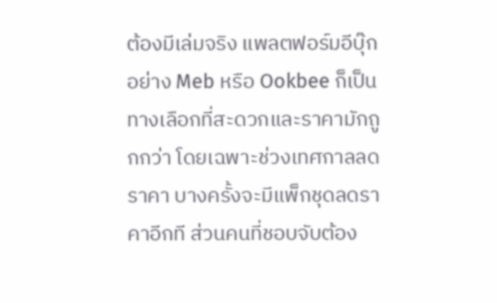ต้องมีเล่มจริง แพลตฟอร์มอีบุ๊กอย่าง Meb หรือ Ookbee ก็เป็นทางเลือกที่สะดวกและราคามักถูกกว่า โดยเฉพาะช่วงเทศกาลลดราคา บางครั้งจะมีแพ็กชุดลดราคาอีกที ส่วนคนที่ชอบจับต้อง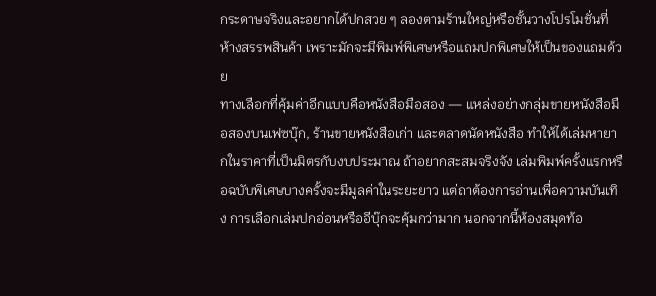กระดาษจริงและอยากได้ปกสวย ๆ ลองตามร้านใหญ่หรือชั้นวางโปรโมชั่นที่ห้างสรรพสินค้า เพราะมักจะมีพิมพ์พิเศษหรือแถมปกพิเศษให้เป็นของแถมด้วย
ทางเลือกที่คุ้มค่าอีกแบบคือหนังสือมือสอง — แหล่งอย่างกลุ่มขายหนังสือมือสองบนเฟซบุ๊ก, ร้านขายหนังสือเก่า และตลาดนัดหนังสือ ทำให้ได้เล่มหายากในราคาที่เป็นมิตรกับงบประมาณ ถ้าอยากสะสมจริงจัง เล่มพิมพ์ครั้งแรกหรือฉบับพิเศษบางครั้งจะมีมูลค่าในระยะยาว แต่ถาต้องการอ่านเพื่อความบันเทิง การเลือกเล่มปกอ่อนหรืออีบุ๊กจะคุ้มกว่ามาก นอกจากนี้ห้องสมุดท้อ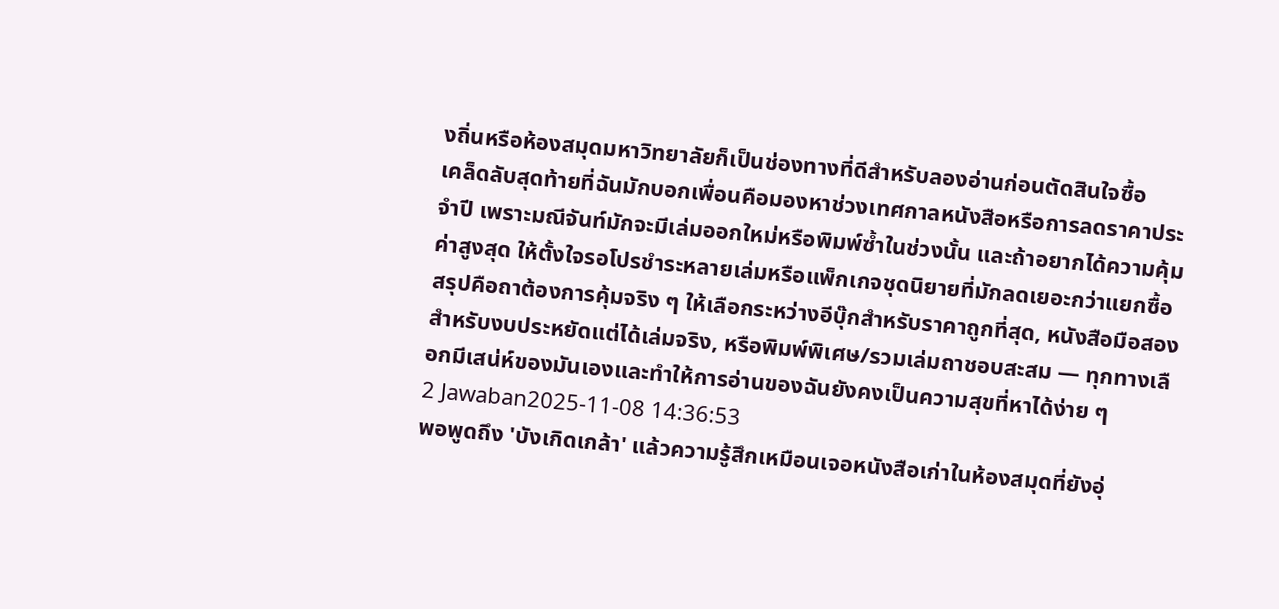งถิ่นหรือห้องสมุดมหาวิทยาลัยก็เป็นช่องทางที่ดีสำหรับลองอ่านก่อนตัดสินใจซื้อ
เคล็ดลับสุดท้ายที่ฉันมักบอกเพื่อนคือมองหาช่วงเทศกาลหนังสือหรือการลดราคาประจำปี เพราะมณีจันท์มักจะมีเล่มออกใหม่หรือพิมพ์ซ้ำในช่วงนั้น และถ้าอยากได้ความคุ้มค่าสูงสุด ให้ตั้งใจรอโปรชำระหลายเล่มหรือแพ็กเกจชุดนิยายที่มักลดเยอะกว่าแยกซื้อ สรุปคือถาต้องการคุ้มจริง ๆ ให้เลือกระหว่างอีบุ๊กสำหรับราคาถูกที่สุด, หนังสือมือสองสำหรับงบประหยัดแต่ได้เล่มจริง, หรือพิมพ์พิเศษ/รวมเล่มถาชอบสะสม — ทุกทางเลือกมีเสน่ห์ของมันเองและทำให้การอ่านของฉันยังคงเป็นความสุขที่หาได้ง่าย ๆ
2 Jawaban2025-11-08 14:36:53
พอพูดถึง 'บังเกิดเกล้า' แล้วความรู้สึกเหมือนเจอหนังสือเก่าในห้องสมุดที่ยังอุ่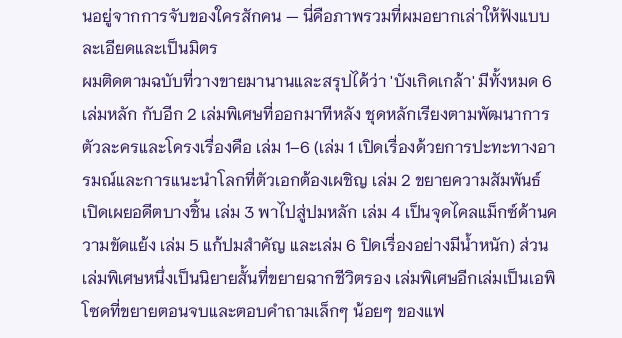นอยู่จากการจับของใครสักคน — นี่คือภาพรวมที่ผมอยากเล่าให้ฟังแบบละเอียดและเป็นมิตร
ผมติดตามฉบับที่วางขายมานานและสรุปได้ว่า 'บังเกิดเกล้า' มีทั้งหมด 6 เล่มหลัก กับอีก 2 เล่มพิเศษที่ออกมาทีหลัง ชุดหลักเรียงตามพัฒนาการตัวละครและโครงเรื่องคือ เล่ม 1–6 (เล่ม 1 เปิดเรื่องด้วยการปะทะทางอารมณ์และการแนะนำโลกที่ตัวเอกต้องเผชิญ เล่ม 2 ขยายความสัมพันธ์ เปิดเผยอดีตบางชิ้น เล่ม 3 พาไปสู่ปมหลัก เล่ม 4 เป็นจุดไคลแม็กซ์ด้านความขัดแย้ง เล่ม 5 แก้ปมสำคัญ และเล่ม 6 ปิดเรื่องอย่างมีน้ำหนัก) ส่วนเล่มพิเศษหนึ่งเป็นนิยายสั้นที่ขยายฉากชีวิตรอง เล่มพิเศษอีกเล่มเป็นเอพิโซดที่ขยายตอนจบและตอบคำถามเล็กๆ น้อยๆ ของแฟ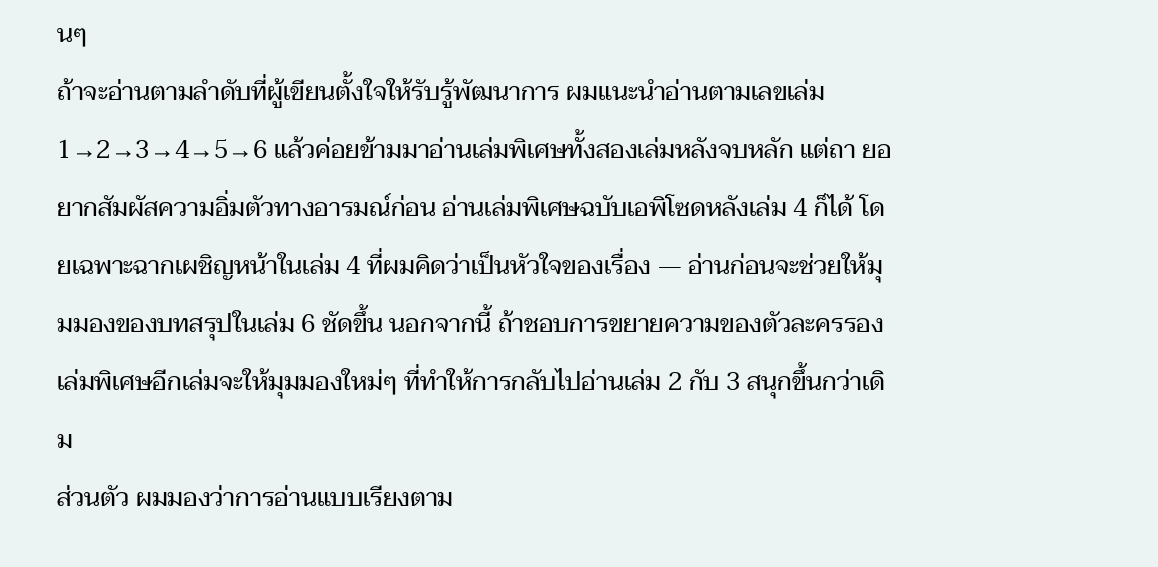นๆ
ถ้าจะอ่านตามลำดับที่ผู้เขียนตั้งใจให้รับรู้พัฒนาการ ผมแนะนำอ่านตามเลขเล่ม 1→2→3→4→5→6 แล้วค่อยข้ามมาอ่านเล่มพิเศษทั้งสองเล่มหลังจบหลัก แต่ถา ยอยากสัมผัสความอิ่มตัวทางอารมณ์ก่อน อ่านเล่มพิเศษฉบับเอพิโซดหลังเล่ม 4 ก็ได้ โดยเฉพาะฉากเผชิญหน้าในเล่ม 4 ที่ผมคิดว่าเป็นหัวใจของเรื่อง — อ่านก่อนจะช่วยให้มุมมองของบทสรุปในเล่ม 6 ชัดขึ้น นอกจากนี้ ถ้าชอบการขยายความของตัวละครรอง เล่มพิเศษอีกเล่มจะให้มุมมองใหม่ๆ ที่ทำให้การกลับไปอ่านเล่ม 2 กับ 3 สนุกขึ้นกว่าเดิม
ส่วนตัว ผมมองว่าการอ่านแบบเรียงตาม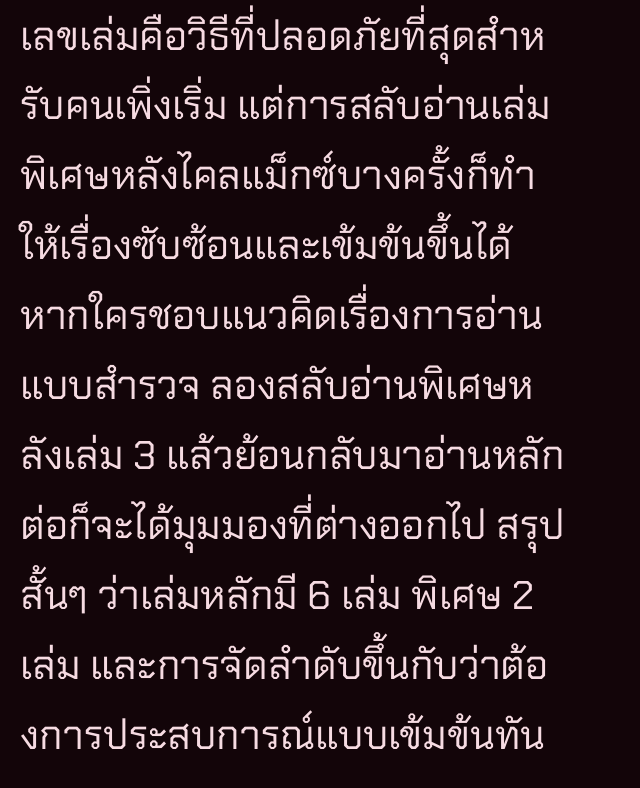เลขเล่มคือวิธีที่ปลอดภัยที่สุดสำหรับคนเพิ่งเริ่ม แต่การสลับอ่านเล่มพิเศษหลังไคลแม็กซ์บางครั้งก็ทำให้เรื่องซับซ้อนและเข้มข้นขึ้นได้ หากใครชอบแนวคิดเรื่องการอ่านแบบสำรวจ ลองสลับอ่านพิเศษหลังเล่ม 3 แล้วย้อนกลับมาอ่านหลักต่อก็จะได้มุมมองที่ต่างออกไป สรุปสั้นๆ ว่าเล่มหลักมี 6 เล่ม พิเศษ 2 เล่ม และการจัดลำดับขึ้นกับว่าต้องการประสบการณ์แบบเข้มข้นทัน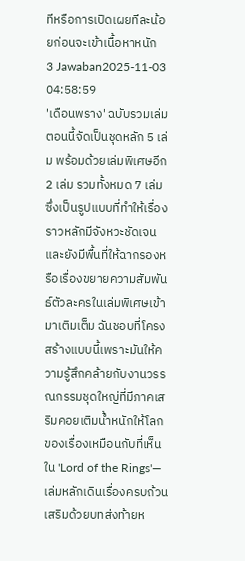ทีหรือการเปิดเผยทีละน้อยก่อนจะเข้าเนื้อหาหนัก
3 Jawaban2025-11-03 04:58:59
'เดือนพราง' ฉบับรวมเล่มตอนนี้จัดเป็นชุดหลัก 5 เล่ม พร้อมด้วยเล่มพิเศษอีก 2 เล่ม รวมทั้งหมด 7 เล่ม ซึ่งเป็นรูปแบบที่ทำให้เรื่องราวหลักมีจังหวะชัดเจนและยังมีพื้นที่ให้ฉากรองหรือเรื่องขยายความสัมพันธ์ตัวละครในเล่มพิเศษเข้ามาเติมเต็ม ฉันชอบที่โครงสร้างแบบนี้เพราะมันให้ความรู้สึกคล้ายกับงานวรรณกรรมชุดใหญ่ที่มีภาคเสริมคอยเติมน้ำหนักให้โลกของเรื่องเหมือนกับที่เห็นใน 'Lord of the Rings'—เล่มหลักเดินเรื่องครบถ้วน เสริมด้วยบทส่งท้ายห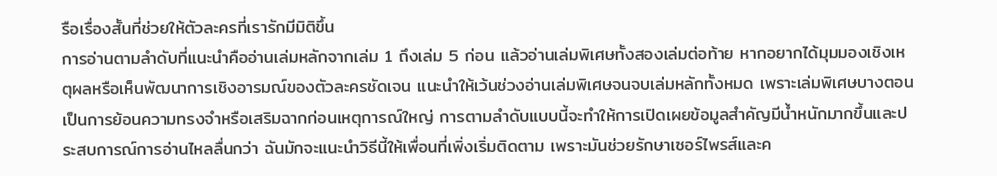รือเรื่องสั้นที่ช่วยให้ตัวละครที่เรารักมีมิติขึ้น
การอ่านตามลำดับที่แนะนำคืออ่านเล่มหลักจากเล่ม 1 ถึงเล่ม 5 ก่อน แล้วอ่านเล่มพิเศษทั้งสองเล่มต่อท้าย หากอยากได้มุมมองเชิงเหตุผลหรือเห็นพัฒนาการเชิงอารมณ์ของตัวละครชัดเจน แนะนำให้เว้นช่วงอ่านเล่มพิเศษจนจบเล่มหลักทั้งหมด เพราะเล่มพิเศษบางตอนเป็นการย้อนความทรงจำหรือเสริมฉากก่อนเหตุการณ์ใหญ่ การตามลำดับแบบนี้จะทำให้การเปิดเผยข้อมูลสำคัญมีน้ำหนักมากขึ้นและประสบการณ์การอ่านไหลลื่นกว่า ฉันมักจะแนะนำวิธีนี้ให้เพื่อนที่เพิ่งเริ่มติดตาม เพราะมันช่วยรักษาเซอร์ไพรส์และค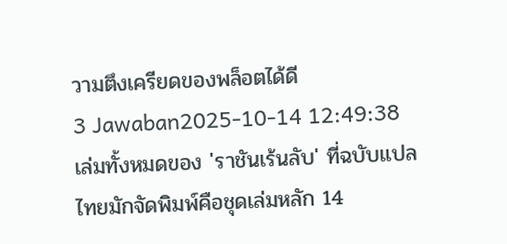วามตึงเครียดของพล็อตได้ดี
3 Jawaban2025-10-14 12:49:38
เล่มทั้งหมดของ 'ราชันเร้นลับ' ที่ฉบับแปลไทยมักจัดพิมพ์คือชุดเล่มหลัก 14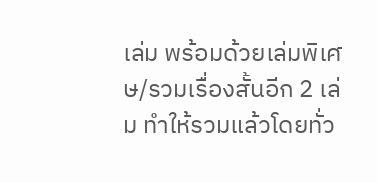เล่ม พร้อมด้วยเล่มพิเศษ/รวมเรื่องสั้นอีก 2 เล่ม ทำให้รวมแล้วโดยทั่ว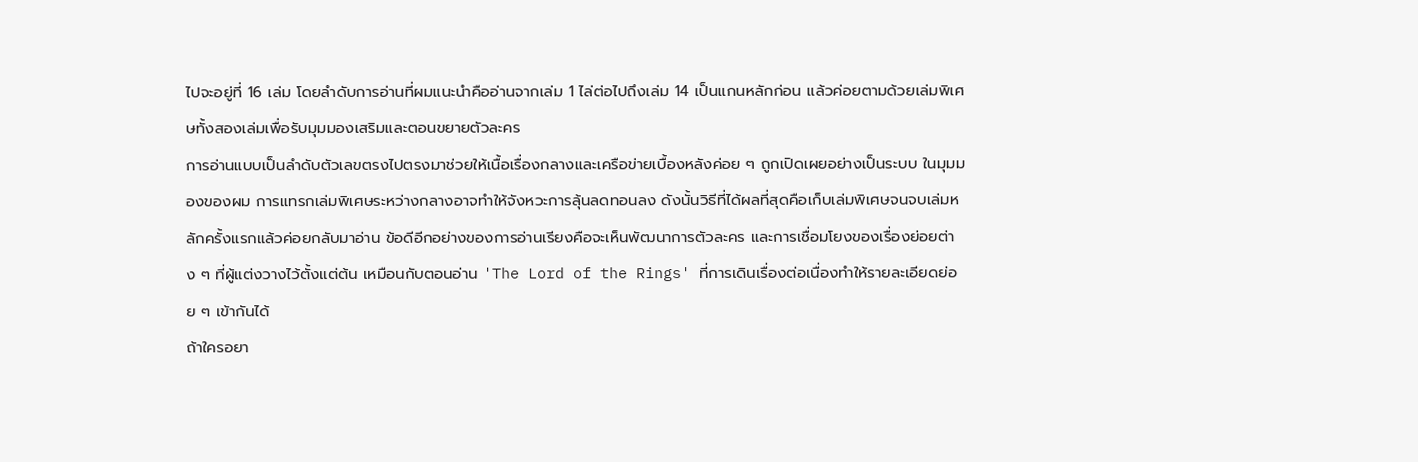ไปจะอยู่ที่ 16 เล่ม โดยลำดับการอ่านที่ผมแนะนำคืออ่านจากเล่ม 1 ไล่ต่อไปถึงเล่ม 14 เป็นแกนหลักก่อน แล้วค่อยตามด้วยเล่มพิเศษทั้งสองเล่มเพื่อรับมุมมองเสริมและตอนขยายตัวละคร
การอ่านแบบเป็นลำดับตัวเลขตรงไปตรงมาช่วยให้เนื้อเรื่องกลางและเครือข่ายเบื้องหลังค่อย ๆ ถูกเปิดเผยอย่างเป็นระบบ ในมุมมองของผม การแทรกเล่มพิเศษระหว่างกลางอาจทำให้จังหวะการลุ้นลดทอนลง ดังนั้นวิธีที่ได้ผลที่สุดคือเก็บเล่มพิเศษจนจบเล่มหลักครั้งแรกแล้วค่อยกลับมาอ่าน ข้อดีอีกอย่างของการอ่านเรียงคือจะเห็นพัฒนาการตัวละคร และการเชื่อมโยงของเรื่องย่อยต่าง ๆ ที่ผู้แต่งวางไว้ตั้งแต่ต้น เหมือนกับตอนอ่าน 'The Lord of the Rings' ที่การเดินเรื่องต่อเนื่องทำให้รายละเอียดย่อย ๆ เข้ากันได้
ถ้าใครอยา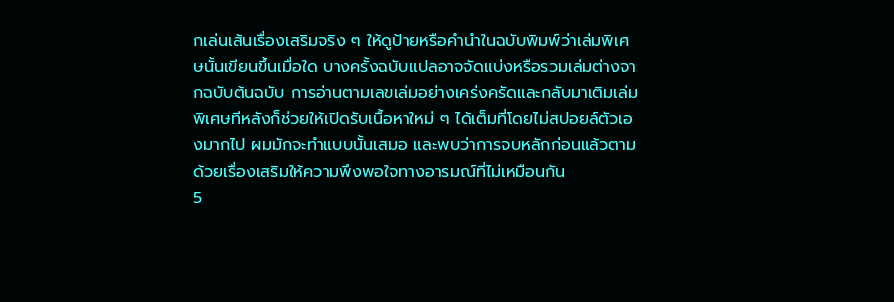กเล่นเส้นเรื่องเสริมจริง ๆ ให้ดูป้ายหรือคำนำในฉบับพิมพ์ว่าเล่มพิเศษนั้นเขียนขึ้นเมื่อใด บางครั้งฉบับแปลอาจจัดแบ่งหรือรวมเล่มต่างจากฉบับต้นฉบับ การอ่านตามเลขเล่มอย่างเคร่งครัดและกลับมาเติมเล่มพิเศษทีหลังก็ช่วยให้เปิดรับเนื้อหาใหม่ ๆ ได้เต็มที่โดยไม่สปอยล์ตัวเองมากไป ผมมักจะทำแบบนั้นเสมอ และพบว่าการจบหลักก่อนแล้วตามด้วยเรื่องเสริมให้ความพึงพอใจทางอารมณ์ที่ไม่เหมือนกัน
5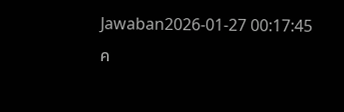Jawaban2026-01-27 00:17:45
ค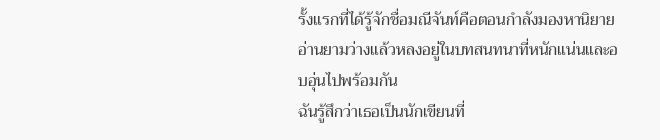รั้งแรกที่ได้รู้จักชื่อมณีจันท์คือตอนกำลังมองหานิยายอ่านยามว่างแล้วหลงอยู่ในบทสนทนาที่หนักแน่นและอบอุ่นไปพร้อมกัน
ฉันรู้สึกว่าเธอเป็นนักเขียนที่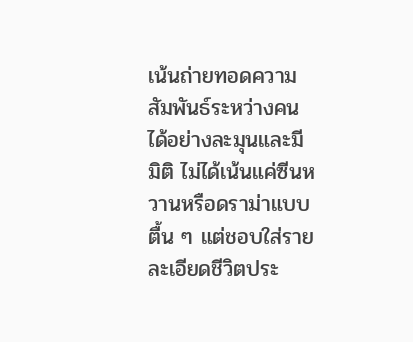เน้นถ่ายทอดความสัมพันธ์ระหว่างคนได้อย่างละมุนและมีมิติ ไม่ได้เน้นแค่ซีนหวานหรือดราม่าแบบตื้น ๆ แต่ชอบใส่รายละเอียดชีวิตประ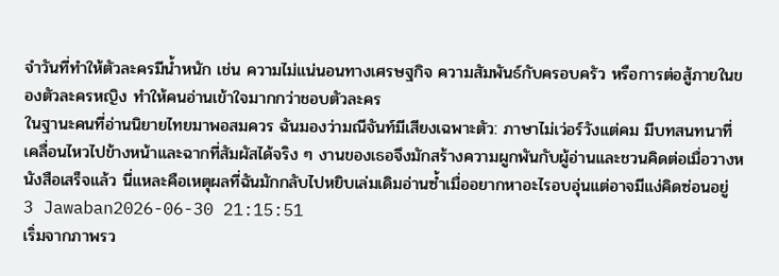จำวันที่ทำให้ตัวละครมีน้ำหนัก เช่น ความไม่แน่นอนทางเศรษฐกิจ ความสัมพันธ์กับครอบครัว หรือการต่อสู้ภายในของตัวละครหญิง ทำให้คนอ่านเข้าใจมากกว่าชอบตัวละคร
ในฐานะคนที่อ่านนิยายไทยมาพอสมควร ฉันมองว่ามณีจันท์มีเสียงเฉพาะตัว: ภาษาไม่เว่อร์วังแต่คม มีบทสนทนาที่เคลื่อนไหวไปข้างหน้าและฉากที่สัมผัสได้จริง ๆ งานของเธอจึงมักสร้างความผูกพันกับผู้อ่านและชวนคิดต่อเมื่อวางหนังสือเสร็จแล้ว นี่แหละคือเหตุผลที่ฉันมักกลับไปหยิบเล่มเดิมอ่านซ้ำเมื่ออยากหาอะไรอบอุ่นแต่อาจมีแง่คิดซ่อนอยู่
3 Jawaban2026-06-30 21:15:51
เริ่มจากภาพรว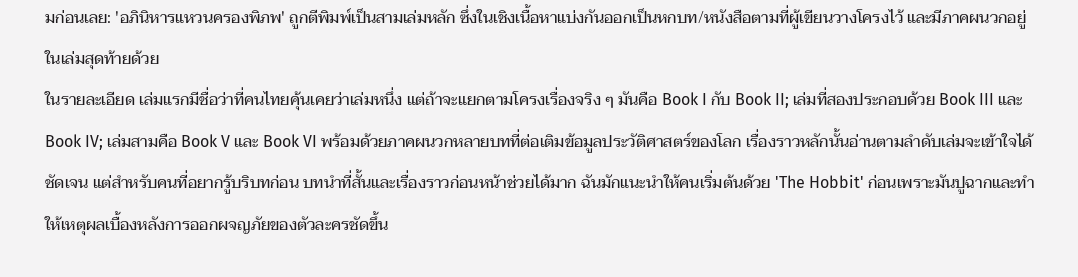มก่อนเลย: 'อภินิหารแหวนครองพิภพ' ถูกตีพิมพ์เป็นสามเล่มหลัก ซึ่งในเชิงเนื้อหาแบ่งกันออกเป็นหกบท/หนังสือตามที่ผู้เขียนวางโครงไว้ และมีภาคผนวกอยู่ในเล่มสุดท้ายด้วย
ในรายละเอียด เล่มแรกมีชื่อว่าที่คนไทยคุ้นเคยว่าเล่มหนึ่ง แต่ถ้าจะแยกตามโครงเรื่องจริง ๆ มันคือ Book I กับ Book II; เล่มที่สองประกอบด้วย Book III และ Book IV; เล่มสามคือ Book V และ Book VI พร้อมด้วยภาคผนวกหลายบทที่ต่อเติมข้อมูลประวัติศาสตร์ของโลก เรื่องราวหลักนั้นอ่านตามลำดับเล่มจะเข้าใจได้ชัดเจน แต่สำหรับคนที่อยากรู้บริบทก่อน บทนำที่สั้นและเรื่องราวก่อนหน้าช่วยได้มาก ฉันมักแนะนำให้คนเริ่มต้นด้วย 'The Hobbit' ก่อนเพราะมันปูฉากและทำให้เหตุผลเบื้องหลังการออกผจญภัยของตัวละครชัดขึ้น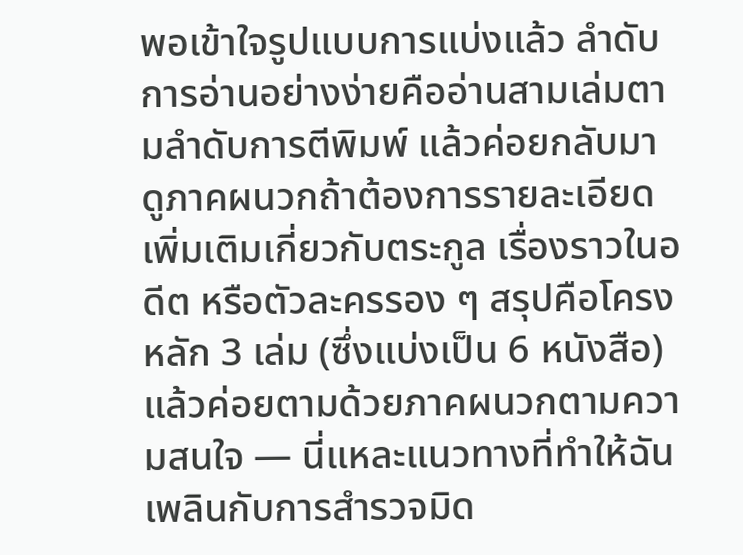พอเข้าใจรูปแบบการแบ่งแล้ว ลำดับการอ่านอย่างง่ายคืออ่านสามเล่มตามลำดับการตีพิมพ์ แล้วค่อยกลับมาดูภาคผนวกถ้าต้องการรายละเอียดเพิ่มเติมเกี่ยวกับตระกูล เรื่องราวในอดีต หรือตัวละครรอง ๆ สรุปคือโครงหลัก 3 เล่ม (ซึ่งแบ่งเป็น 6 หนังสือ) แล้วค่อยตามด้วยภาคผนวกตามความสนใจ — นี่แหละแนวทางที่ทำให้ฉันเพลินกับการสำรวจมิด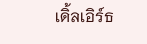เดิ้ลเอิร์ธ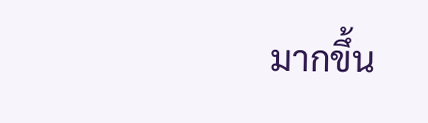มากขึ้น